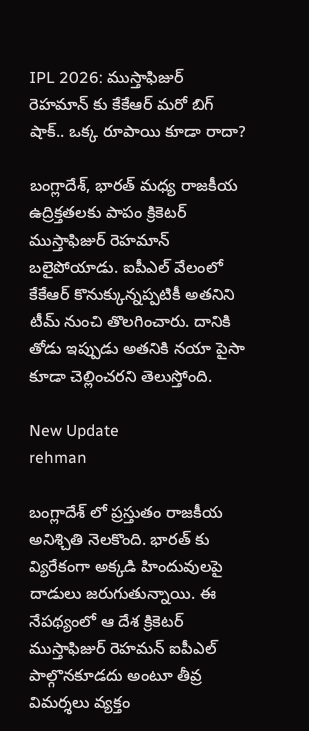IPL 2026: ముస్తాఫిజుర్ రెహమాన్ కు కేకేఆర్ మరో బిగ్ షాక్.. ఒక్క రూపాయి కూడా రాదా?

బంగ్లాదేశ్, భారత్ మధ్య రాజకీయ ఉద్రిక్తతలకు పాపం క్రికెటర్ ముస్తాఫిజుర్ రెహమాన్ బలైపోయాడు. ఐపీఎల్ వేలంలో కేకేఆర్ కొనుక్కున్నప్పటికీ అతనిని టీమ్ నుంచి తొలగించారు. దానికి తోడు ఇప్పుడు అతనికి నయా పైసా కూడా చెల్లించరని తెలుస్తోంది.

New Update
rehman

బంగ్లాదేశ్ లో ప్రస్తుతం రాజకీయ అనిశ్చితి నెలకొంది. భారత్ కు వ్యిరేకంగా అక్కడి హిందువులపై దాడులు జరుగుతున్నాయి. ఈ నేపథ్యంలో ఆ దేశ క్రికెటర్ ముస్తాఫిజుర్ రెహమన్ ఐపీఎల్ పాల్గొనకూడదు అంటూ తీవ్ర విమర్శలు వ్యక్తం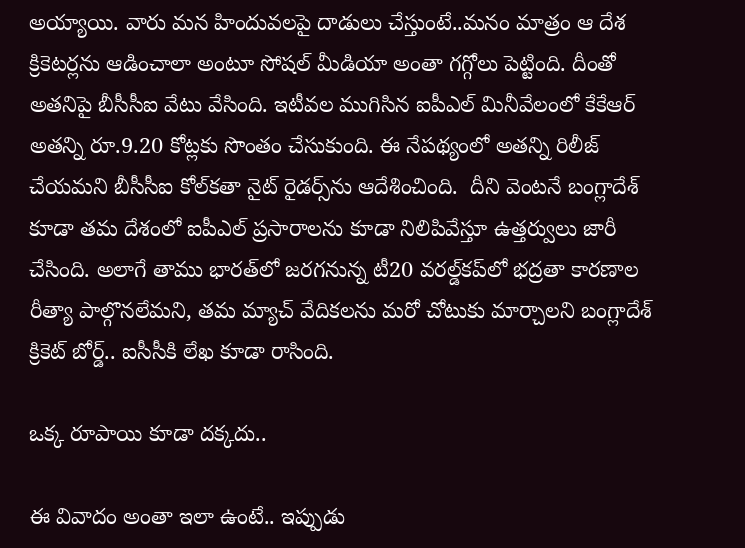అయ్యాయి. వారు మన హిందువలపై దాడులు చేస్తుంటే..మనం మాత్రం ఆ దేశ క్రికెటర్లను ఆడించాలా అంటూ సోషల్ మీడియా అంతా గగ్గోలు పెట్టింది. దీంతో అతనిపై బీసీసీఐ వేటు వేసింది. ఇటీవల ముగిసిన ఐపీఎల్ మినీవేలంలో కేకేఆర్ అతన్ని రూ.9.20 కోట్లకు సొంతం చేసుకుంది. ఈ నేపథ్యంలో అతన్ని రిలీజ్‌ చేయమని బీసీసీఐ కోల్‌కతా నైట్‌ రైడర్స్‌ను ఆదేశించింది.  దీని వెంటనే బంగ్లాదేశ్ కూడా తమ దేశంలో ఐపీఎల్ ప్రసారాలను కూడా నిలిపివేస్తూ ఉత్తర్వులు జారీ చేసింది. అలాగే తాము భారత్‌లో జరగనున్న టీ20 వరల్డ్‌కప్‌లో భద్రతా కారణాల రీత్యా పాల్గొనలేమని, తమ మ్యాచ్‌ వేదికలను మరో చోటుకు మార్చాలని బంగ్లాదేశ్‌ క్రికెట్‌ బోర్డ్‌.. ఐసీసీకి లేఖ కూడా రాసింది.

ఒక్క రూపాయి కూడా దక్కదు..

ఈ వివాదం అంతా ఇలా ఉంటే.. ఇప్పుడు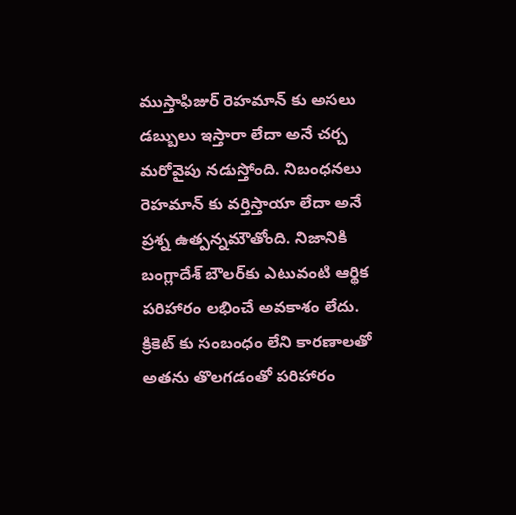ముస్తాఫిజుర్ రెహమాన్ కు అసలు డబ్బులు ఇస్తారా లేదా అనే చర్చ మరోవైపు నడుస్తోంది. నిబంధనలు రెహమాన్ కు వర్తిస్తాయా లేదా అనే ప్రశ్న ఉత్పన్నమౌతోంది. నిజానికి బంగ్లాదేశ్ బౌలర్‌కు ఎటువంటి ఆర్థిక పరిహారం లభించే అవకాశం లేదు. క్రికెట్ కు సంబంధం లేని కారణాలతో అతను తొలగడంతో పరిహారం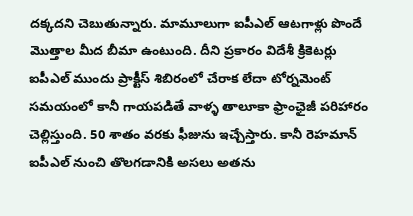దక్కదని చెబుతున్నారు. మామూలుగా ఐపీఎల్‌ ఆటగాళ్లు పొందే మొత్తాల మీద బీమా ఉంటుంది. దీని ప్రకారం విదేశీ క్రికెటర్లు ఐపీఎల్ ముందు ప్రాక్టీస్ శిబిరంలో చేరాక లేదా టోర్నమెంట్ సమయంలో కానీ గాయపడితే వాళ్ళ తాలూకా ఫ్రాంఛైజీ పరిహారం చెల్లిస్తుంది. 50 శాతం వరకు ఫీజును ఇచ్చేస్తారు. కానీ రెహమాన్ ఐపీఎల్ నుంచి తొలగడానికి అసలు అతను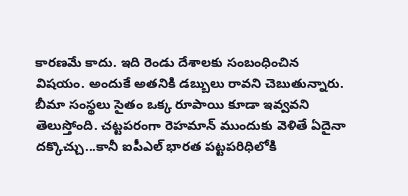కారణమే కాదు. ఇది రెండు దేశాలకు సంబంధించిన విషయం. అందుకే అతనికి డబ్బులు రావని చెబుతున్నారు. బీమా సంస్థలు సైతం ఒక్క రూపాయి కూడా ఇవ్వవని తెలుస్తోంది. చట్టపరంగా రెహమాన్ ముందుకు వెళితే ఏదైనా దక్కొచ్చు...కానీ ఐపీఎల్ భారత పట్టపరిధిలోకి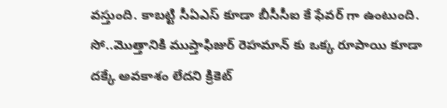వస్తుంది. కాబట్టి సీఏఎస్ కూడా బీసీసీఐ కే ఫేవర్ గా ఉంటుంది. సో..మొత్తానికి ముప్తాఫిజుర్ రెహమాన్ కు ఒక్క రూపాయి కూడా దక్కే అవకాశం లేదని క్రికెట్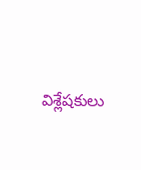విశ్లేషకులు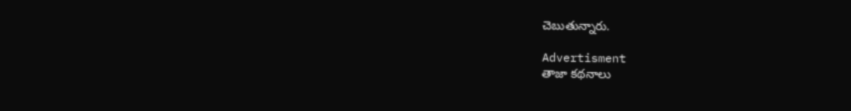చెబుతున్నారు.

Advertisment
తాజా కథనాలు